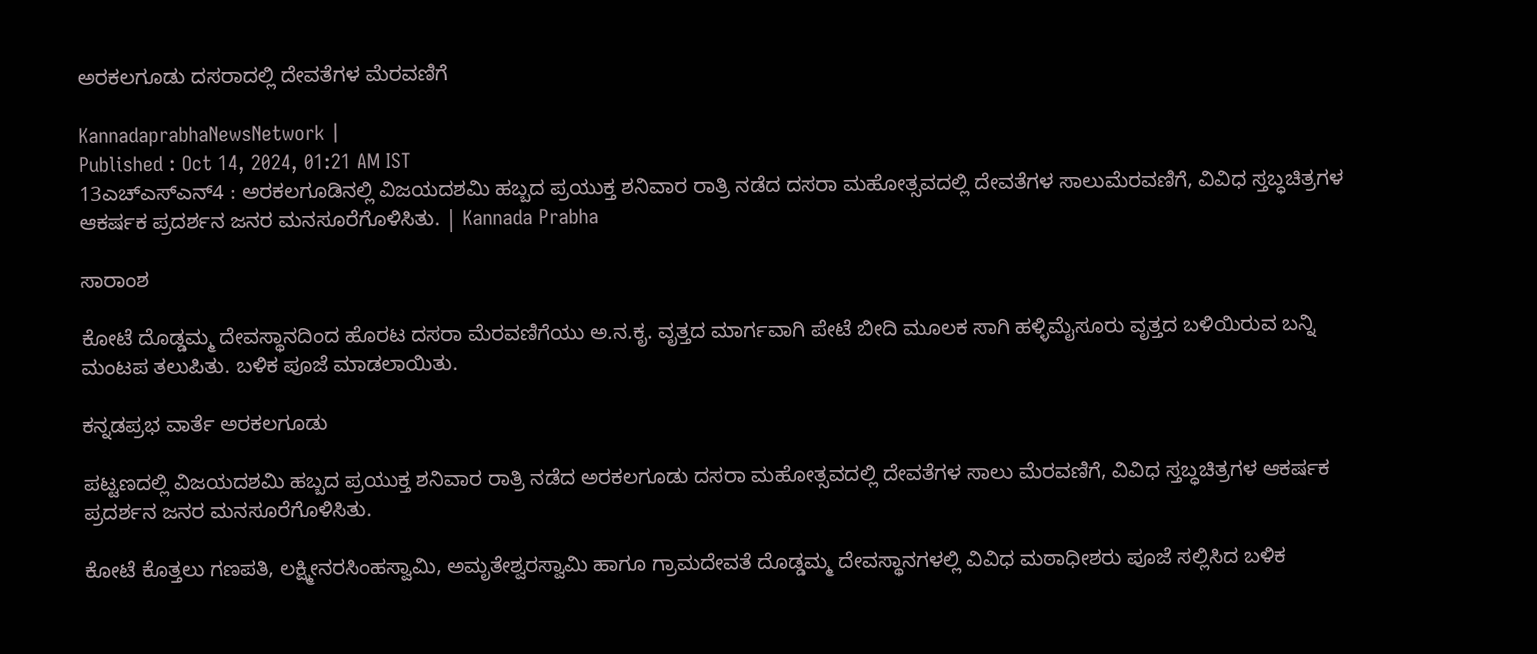ಅರಕಲಗೂಡು ದಸರಾದಲ್ಲಿ ದೇವತೆಗಳ ಮೆರವಣಿಗೆ

KannadaprabhaNewsNetwork |
Published : Oct 14, 2024, 01:21 AM IST
13ಎಚ್ಎಸ್ಎನ್4 : ಅರಕಲಗೂಡಿನಲ್ಲಿ ವಿಜಯದಶಮಿ ಹಬ್ಬದ ಪ್ರಯುಕ್ತ ಶನಿವಾರ ರಾತ್ರಿ ನಡೆದ ದಸರಾ ಮಹೋತ್ಸವದಲ್ಲಿ ದೇವತೆಗಳ ಸಾಲುಮೆರವಣಿಗೆ, ವಿವಿಧ ಸ್ತಬ್ಧಚಿತ್ರಗಳ ಆಕರ್ಷಕ ಪ್ರದರ್ಶನ ಜನರ ಮನಸೂರೆಗೊಳಿಸಿತು. | Kannada Prabha

ಸಾರಾಂಶ

ಕೋಟೆ ದೊಡ್ಡಮ್ಮ ದೇವಸ್ಥಾನದಿಂದ ಹೊರಟ ದಸರಾ ಮೆರವಣಿಗೆಯು ಅ.ನ.ಕೃ. ವೃತ್ತದ ಮಾರ್ಗವಾಗಿ ಪೇಟೆ ಬೀದಿ ಮೂಲಕ ಸಾಗಿ ಹಳ್ಳಿಮೈಸೂರು ವೃತ್ತದ ಬಳಿಯಿರುವ ಬನ್ನಿ ಮಂಟಪ ತಲುಪಿತು. ಬಳಿಕ ಪೂಜೆ ಮಾಡಲಾಯಿತು.

ಕನ್ನಡಪ್ರಭ ವಾರ್ತೆ ಅರಕಲಗೂಡು

ಪಟ್ಟಣದಲ್ಲಿ ವಿಜಯದಶಮಿ ಹಬ್ಬದ ಪ್ರಯುಕ್ತ ಶನಿವಾರ ರಾತ್ರಿ ನಡೆದ ಅರಕಲಗೂಡು ದಸರಾ ಮಹೋತ್ಸವದಲ್ಲಿ ದೇವತೆಗಳ ಸಾಲು ಮೆರವಣಿಗೆ, ವಿವಿಧ ಸ್ತಬ್ಧಚಿತ್ರಗಳ ಆಕರ್ಷಕ ಪ್ರದರ್ಶನ ಜನರ ಮನಸೂರೆಗೊಳಿಸಿತು.

ಕೋಟೆ ಕೊತ್ತಲು ಗಣಪತಿ, ಲಕ್ಷ್ಮೀನರಸಿಂಹಸ್ವಾಮಿ, ಅಮೃತೇಶ್ವರಸ್ವಾಮಿ ಹಾಗೂ ಗ್ರಾಮದೇವತೆ ದೊಡ್ಡಮ್ಮ ದೇವಸ್ಥಾನಗಳಲ್ಲಿ ವಿವಿಧ ಮಠಾಧೀಶರು ಪೂಜೆ ಸಲ್ಲಿಸಿದ ಬಳಿಕ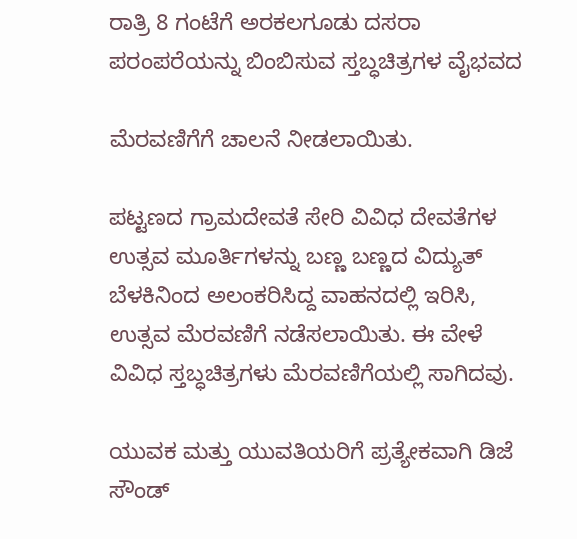ರಾತ್ರಿ 8 ಗಂಟೆಗೆ ಅರಕಲಗೂಡು ದಸರಾ ಪರಂಪರೆಯನ್ನು ಬಿಂಬಿಸುವ ಸ್ತಬ್ಧಚಿತ್ರಗಳ ವೈಭವದ

ಮೆರವಣಿಗೆಗೆ ಚಾಲನೆ ನೀಡಲಾಯಿತು.

ಪಟ್ಟಣದ ಗ್ರಾಮದೇವತೆ ಸೇರಿ ವಿವಿಧ ದೇವತೆಗಳ ಉತ್ಸವ ಮೂರ್ತಿಗಳನ್ನು ಬಣ್ಣ ಬಣ್ಣದ ವಿದ್ಯುತ್ ಬೆಳಕಿನಿಂದ ಅಲಂಕರಿಸಿದ್ದ ವಾಹನದಲ್ಲಿ ಇರಿಸಿ, ಉತ್ಸವ ಮೆರವಣಿಗೆ ನಡೆಸಲಾಯಿತು. ಈ ವೇಳೆ ವಿವಿಧ ಸ್ತಬ್ಧಚಿತ್ರಗಳು ಮೆರವಣಿಗೆಯಲ್ಲಿ ಸಾಗಿದವು.

ಯುವಕ ಮತ್ತು ಯುವತಿಯರಿಗೆ ಪ್ರತ್ಯೇಕವಾಗಿ ಡಿಜೆ ಸೌಂಡ್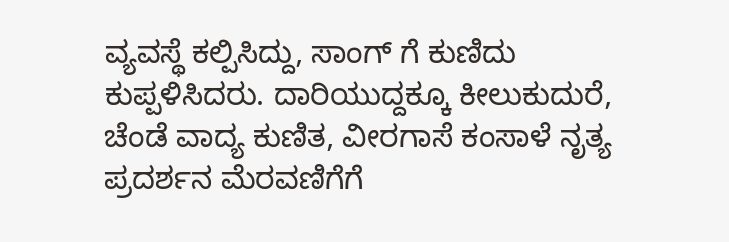ವ್ಯವಸ್ಥೆ ಕಲ್ಪಿಸಿದ್ದು, ಸಾಂಗ್ ಗೆ ಕುಣಿದು ಕುಪ್ಪಳಿಸಿದರು. ದಾರಿಯುದ್ದಕ್ಕೂ ಕೀಲುಕುದುರೆ, ಚೆಂಡೆ ವಾದ್ಯ ಕುಣಿತ, ವೀರಗಾಸೆ ಕಂಸಾಳೆ ನೃತ್ಯ ಪ್ರದರ್ಶನ ಮೆರವಣಿಗೆಗೆ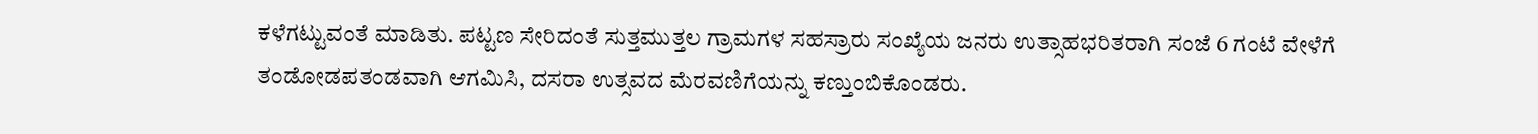ಕಳೆಗಟ್ಟುವಂತೆ ಮಾಡಿತು. ಪಟ್ಟಣ ಸೇರಿದಂತೆ ಸುತ್ತಮುತ್ತಲ ಗ್ರಾಮಗಳ ಸಹಸ್ರಾರು ಸಂಖ್ಯೆಯ ಜನರು ಉತ್ಸಾಹಭರಿತರಾಗಿ ಸಂಜೆ 6 ಗಂಟೆ ವೇಳೆಗೆ ತಂಡೋಡಪತಂಡವಾಗಿ ಆಗಮಿಸಿ, ದಸರಾ ಉತ್ಸವದ ಮೆರವಣಿಗೆಯನ್ನು ಕಣ್ತುಂಬಿಕೊಂಡರು.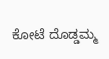ಕೋಟೆ ದೊಡ್ಡಮ್ಮ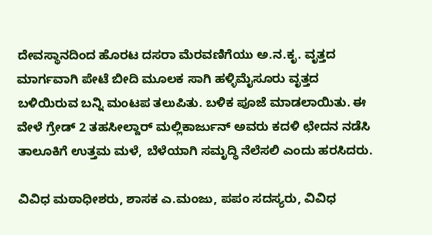ದೇವಸ್ಥಾನದಿಂದ ಹೊರಟ ದಸರಾ ಮೆರವಣಿಗೆಯು ಅ.ನ.ಕೃ. ವೃತ್ತದ ಮಾರ್ಗವಾಗಿ ಪೇಟೆ ಬೀದಿ ಮೂಲಕ ಸಾಗಿ ಹಳ್ಳಿಮೈಸೂರು ವೃತ್ತದ ಬಳಿಯಿರುವ ಬನ್ನಿ ಮಂಟಪ ತಲುಪಿತು. ಬಳಿಕ ಪೂಜೆ ಮಾಡಲಾಯಿತು. ಈ ವೇಳೆ ಗ್ರೇಡ್ 2 ತಹಸೀಲ್ದಾರ್ ಮಲ್ಲಿಕಾರ್ಜುನ್ ಅವರು ಕದಳಿ ಛೇದನ ನಡೆಸಿ ತಾಲೂಕಿಗೆ ಉತ್ತಮ ಮಳೆ, ಬೆಳೆಯಾಗಿ ಸಮೃದ್ಧಿ ನೆಲೆಸಲಿ ಎಂದು ಹರಸಿದರು.

ವಿವಿಧ ಮಠಾಧೀಶರು, ಶಾಸಕ ಎ.ಮಂಜು, ಪಪಂ ಸದಸ್ಯರು, ವಿವಿಧ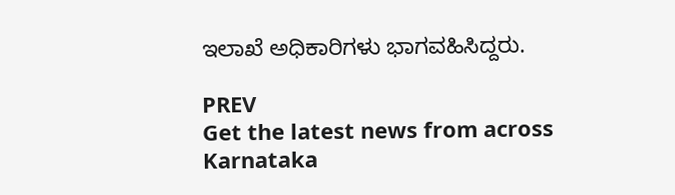ಇಲಾಖೆ ಅಧಿಕಾರಿಗಳು ಭಾಗವಹಿಸಿದ್ದರು.

PREV
Get the latest news from across Karnataka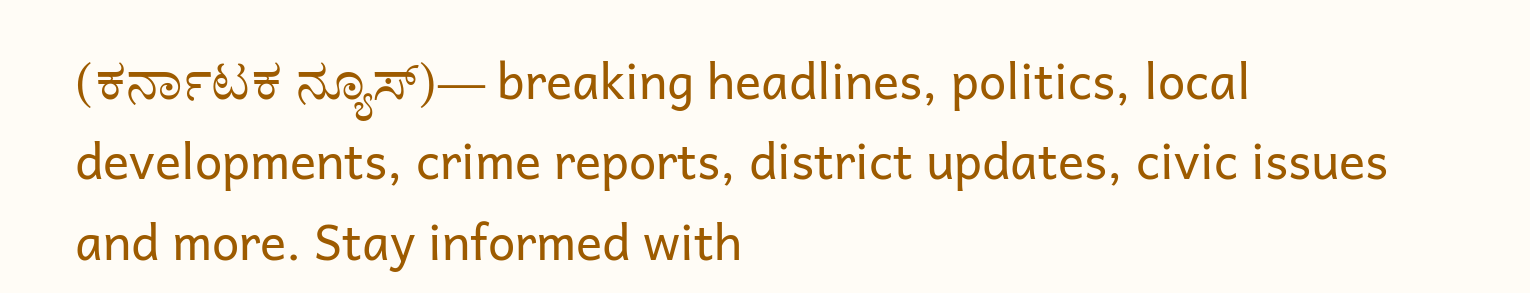(ಕರ್ನಾಟಕ ನ್ಯೂಸ್)— breaking headlines, politics, local developments, crime reports, district updates, civic issues and more. Stay informed with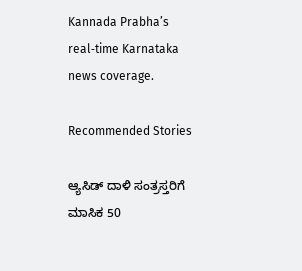Kannada Prabha’s real‑time Karnataka news coverage.

Recommended Stories

ಆ್ಯಸಿಡ್‌ ದಾಳಿ ಸಂತ್ರಸ್ತರಿಗೆ ಮಾಸಿಕ 50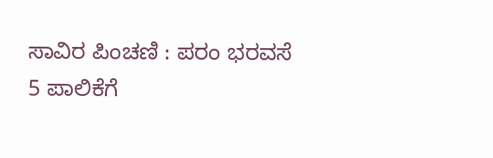ಸಾವಿರ ಪಿಂಚಣಿ : ಪರಂ ಭರವಸೆ
5 ಪಾಲಿಕೆಗೆ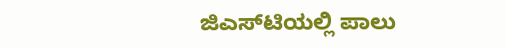ಜಿಎಸ್‌ಟಿಯಲ್ಲಿ ಪಾಲು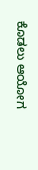ಕೊಡಲು ಆಯೋಗ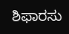ಶಿಫಾರಸು